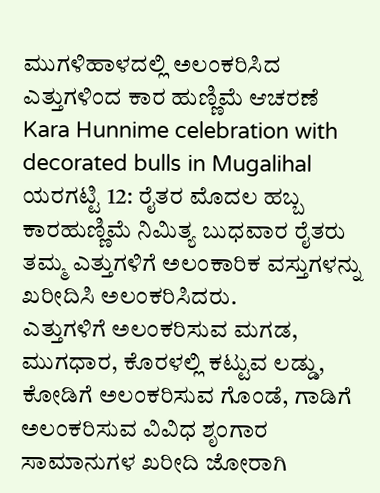ಮುಗಳಿಹಾಳದಲ್ಲಿ ಅಲಂಕರಿಸಿದ ಎತ್ತುಗಳಿಂದ ಕಾರ ಹುಣ್ಣಿಮೆ ಆಚರಣೆ
Kara Hunnime celebration with decorated bulls in Mugalihal
ಯರಗಟ್ಟಿ 12: ರೈತರ ಮೊದಲ ಹಬ್ಬ ಕಾರಹುಣ್ಣಿಮೆ ನಿಮಿತ್ಯ ಬುಧವಾರ ರೈತರು ತಮ್ಮ ಎತ್ತುಗಳಿಗೆ ಅಲಂಕಾರಿಕ ವಸ್ತುಗಳನ್ನು ಖರೀದಿಸಿ ಅಲಂಕರಿಸಿದರು.
ಎತ್ತುಗಳಿಗೆ ಅಲಂಕರಿಸುವ ಮಗಡ, ಮುಗಧಾರ, ಕೊರಳಲ್ಲಿ ಕಟ್ಟುವ ಲಡ್ಡು, ಕೋಡಿಗೆ ಅಲಂಕರಿಸುವ ಗೊಂಡೆ, ಗಾಡಿಗೆ ಅಲಂಕರಿಸುವ ವಿವಿಧ ಶೃಂಗಾರ ಸಾಮಾನುಗಳ ಖರೀದಿ ಜೋರಾಗಿ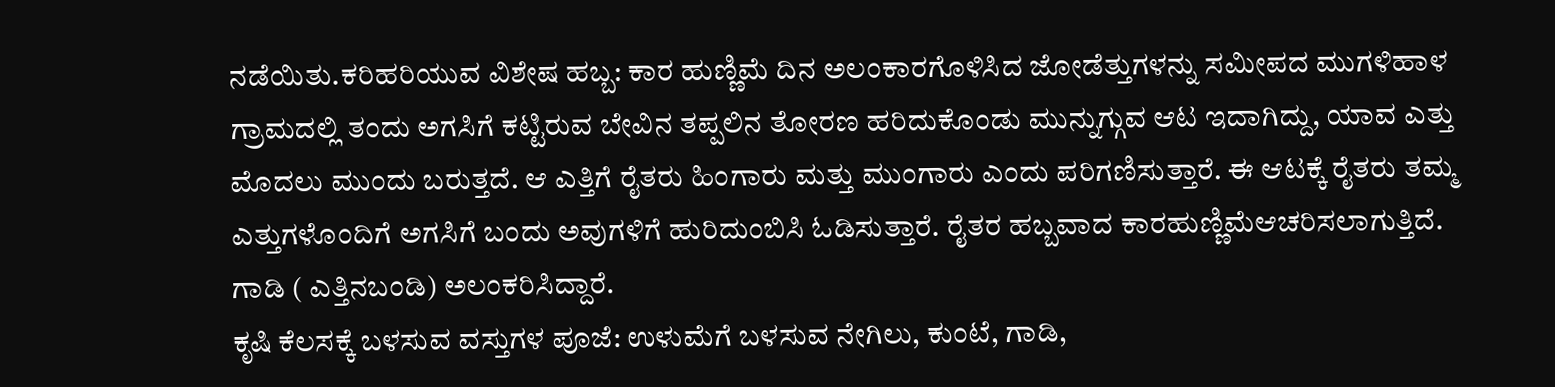ನಡೆಯಿತು.ಕರಿಹರಿಯುವ ವಿಶೇಷ ಹಬ್ಬ: ಕಾರ ಹುಣ್ಣಿಮೆ ದಿನ ಅಲಂಕಾರಗೊಳಿಸಿದ ಜೋಡೆತ್ತುಗಳನ್ನು ಸಮೀಪದ ಮುಗಳಿಹಾಳ ಗ್ರಾಮದಲ್ಲಿ ತಂದು ಅಗಸಿಗೆ ಕಟ್ಟಿರುವ ಬೇವಿನ ತಪ್ಪಲಿನ ತೋರಣ ಹರಿದುಕೊಂಡು ಮುನ್ನುಗ್ಗುವ ಆಟ ಇದಾಗಿದ್ದು, ಯಾವ ಎತ್ತು ಮೊದಲು ಮುಂದು ಬರುತ್ತದೆ. ಆ ಎತ್ತಿಗೆ ರೈತರು ಹಿಂಗಾರು ಮತ್ತು ಮುಂಗಾರು ಎಂದು ಪರಿಗಣಿಸುತ್ತಾರೆ. ಈ ಆಟಕ್ಕೆ ರೈತರು ತಮ್ಮ ಎತ್ತುಗಳೊಂದಿಗೆ ಅಗಸಿಗೆ ಬಂದು ಅವುಗಳಿಗೆ ಹುರಿದುಂಬಿಸಿ ಓಡಿಸುತ್ತಾರೆ. ರೈತರ ಹಬ್ಬವಾದ ಕಾರಹುಣ್ಣಿಮೆಆಚರಿಸಲಾಗುತ್ತಿದೆ. ಗಾಡಿ ( ಎತ್ತಿನಬಂಡಿ) ಅಲಂಕರಿಸಿದ್ದಾರೆ.
ಕೃಷಿ ಕೆಲಸಕ್ಕೆ ಬಳಸುವ ವಸ್ತುಗಳ ಪೂಜೆ: ಉಳುಮೆಗೆ ಬಳಸುವ ನೇಗಿಲು, ಕುಂಟೆ, ಗಾಡಿ,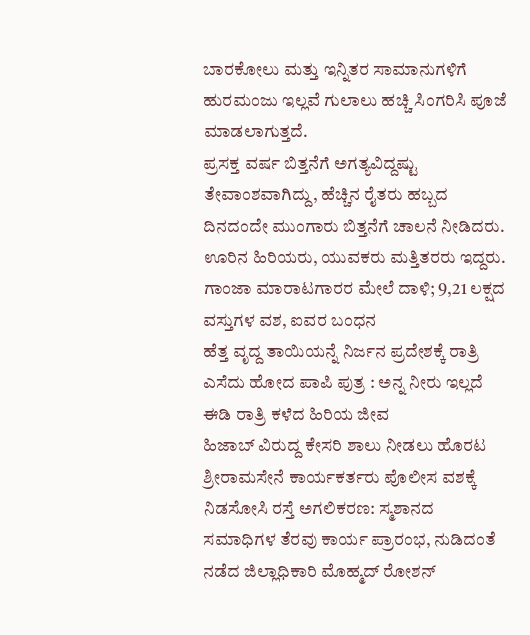ಬಾರಕೋಲು ಮತ್ತು ಇನ್ನಿತರ ಸಾಮಾನುಗಳಿಗೆ ಹುರಮಂಜು ಇಲ್ಲವೆ ಗುಲಾಲು ಹಚ್ಚಿ ಸಿಂಗರಿಸಿ ಪೂಜೆ ಮಾಡಲಾಗುತ್ತದೆ.
ಪ್ರಸಕ್ತ ವರ್ಷ ಬಿತ್ತನೆಗೆ ಅಗತ್ಯವಿದ್ದಷ್ಟು ತೇವಾಂಶವಾಗಿದ್ದು, ಹೆಚ್ಚಿನ ರೈತರು ಹಬ್ಬದ ದಿನದಂದೇ ಮುಂಗಾರು ಬಿತ್ತನೆಗೆ ಚಾಲನೆ ನೀಡಿದರು. ಊರಿನ ಹಿರಿಯರು, ಯುವಕರು ಮತ್ತಿತರರು ಇದ್ದರು.
ಗಾಂಜಾ ಮಾರಾಟಗಾರರ ಮೇಲೆ ದಾಳಿ; 9,21 ಲಕ್ಷದ ವಸ್ತುಗಳ ವಶ, ಐವರ ಬಂಧನ
ಹೆತ್ತ ವೃದ್ದ ತಾಯಿಯನ್ನೆ ನಿರ್ಜನ ಪ್ರದೇಶಕ್ಕೆ ರಾತ್ರಿ ಎಸೆದು ಹೋದ ಪಾಪಿ ಪುತ್ರ : ಅನ್ನ ನೀರು ಇಲ್ಲದೆ ಈಡಿ ರಾತ್ರಿ ಕಳೆದ ಹಿರಿಯ ಜೀವ
ಹಿಜಾಬ್ ವಿರುದ್ದ ಕೇಸರಿ ಶಾಲು ನೀಡಲು ಹೊರಟ ಶ್ರೀರಾಮಸೇನೆ ಕಾರ್ಯಕರ್ತರು ಪೊಲೀಸ ವಶಕ್ಕೆ
ನಿಡಸೋಸಿ ರಸ್ತೆ ಅಗಲಿಕರಣ: ಸ್ಮಶಾನದ ಸಮಾಧಿಗಳ ತೆರವು ಕಾರ್ಯ ಪ್ರಾರಂಭ, ನುಡಿದಂತೆ ನಡೆದ ಜಿಲ್ಲಾಧಿಕಾರಿ ಮೊಹ್ಮದ್ ರೋಶನ್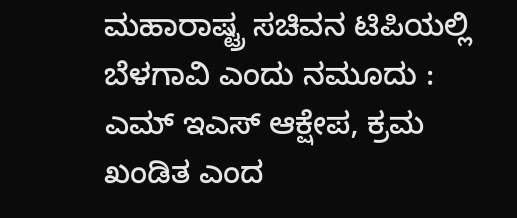ಮಹಾರಾಷ್ಟ್ರ ಸಚಿವನ ಟಿಪಿಯಲ್ಲಿ ಬೆಳಗಾವಿ ಎಂದು ನಮೂದು : ಎಮ್ ಇಎಸ್ ಆಕ್ಷೇಪ, ಕ್ರಮ ಖಂಡಿತ ಎಂದ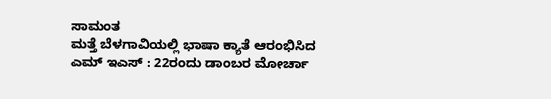ಸಾಮಂತ
ಮತ್ತೆ ಬೆಳಗಾವಿಯಲ್ಲಿ ಭಾಷಾ ಕ್ಯಾತೆ ಆರಂಭಿಸಿದ ಎಮ್ ಇಎಸ್ : 22ರಂದು ಡಾಂಬರ ಮೋರ್ಚಾ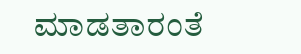ಮಾಡತಾರಂತೆ